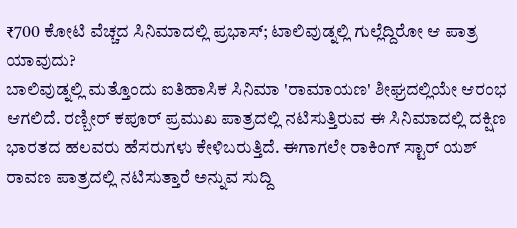₹700 ಕೋಟಿ ವೆಚ್ಚದ ಸಿನಿಮಾದಲ್ಲಿ ಪ್ರಭಾಸ್; ಟಾಲಿವುಡ್ನಲ್ಲಿ ಗುಲ್ಲೆದ್ದಿರೋ ಆ ಪಾತ್ರ ಯಾವುದು?
ಬಾಲಿವುಡ್ನಲ್ಲಿ ಮತ್ತೊಂದು ಐತಿಹಾಸಿಕ ಸಿನಿಮಾ 'ರಾಮಾಯಣ' ಶೀಘ್ರದಲ್ಲಿಯೇ ಆರಂಭ ಆಗಲಿದೆ. ರಣ್ಬೀರ್ ಕಪೂರ್ ಪ್ರಮುಖ ಪಾತ್ರದಲ್ಲಿ ನಟಿಸುತ್ತಿರುವ ಈ ಸಿನಿಮಾದಲ್ಲಿ ದಕ್ಷಿಣ ಭಾರತದ ಹಲವರು ಹೆಸರುಗಳು ಕೇಳಿಬರುತ್ತಿದೆ. ಈಗಾಗಲೇ ರಾಕಿಂಗ್ ಸ್ಟಾರ್ ಯಶ್ ರಾವಣ ಪಾತ್ರದಲ್ಲಿ ನಟಿಸುತ್ತಾರೆ ಅನ್ನುವ ಸುದ್ದಿ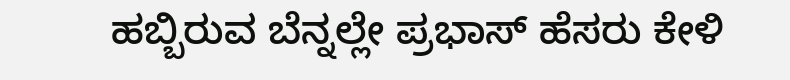ಹಬ್ಬಿರುವ ಬೆನ್ನಲ್ಲೇ ಪ್ರಭಾಸ್ ಹೆಸರು ಕೇಳಿ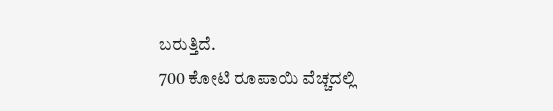ಬರುತ್ತಿದೆ.
700 ಕೋಟಿ ರೂಪಾಯಿ ವೆಚ್ಚದಲ್ಲಿ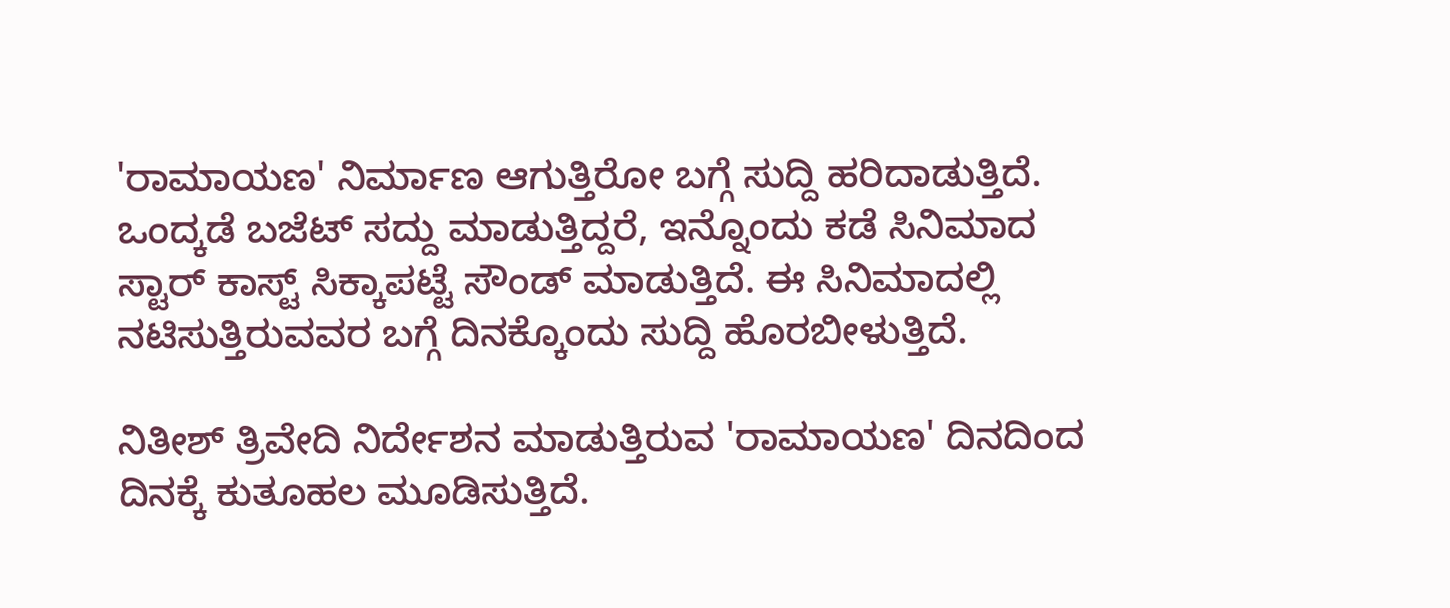'ರಾಮಾಯಣ' ನಿರ್ಮಾಣ ಆಗುತ್ತಿರೋ ಬಗ್ಗೆ ಸುದ್ದಿ ಹರಿದಾಡುತ್ತಿದೆ. ಒಂದ್ಕಡೆ ಬಜೆಟ್ ಸದ್ದು ಮಾಡುತ್ತಿದ್ದರೆ, ಇನ್ನೊಂದು ಕಡೆ ಸಿನಿಮಾದ ಸ್ಟಾರ್ ಕಾಸ್ಟ್ ಸಿಕ್ಕಾಪಟ್ಟೆ ಸೌಂಡ್ ಮಾಡುತ್ತಿದೆ. ಈ ಸಿನಿಮಾದಲ್ಲಿ ನಟಿಸುತ್ತಿರುವವರ ಬಗ್ಗೆ ದಿನಕ್ಕೊಂದು ಸುದ್ದಿ ಹೊರಬೀಳುತ್ತಿದೆ.

ನಿತೀಶ್ ತ್ರಿವೇದಿ ನಿರ್ದೇಶನ ಮಾಡುತ್ತಿರುವ 'ರಾಮಾಯಣ' ದಿನದಿಂದ ದಿನಕ್ಕೆ ಕುತೂಹಲ ಮೂಡಿಸುತ್ತಿದೆ.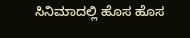ಸಿನಿಮಾದಲ್ಲಿ ಹೊಸ ಹೊಸ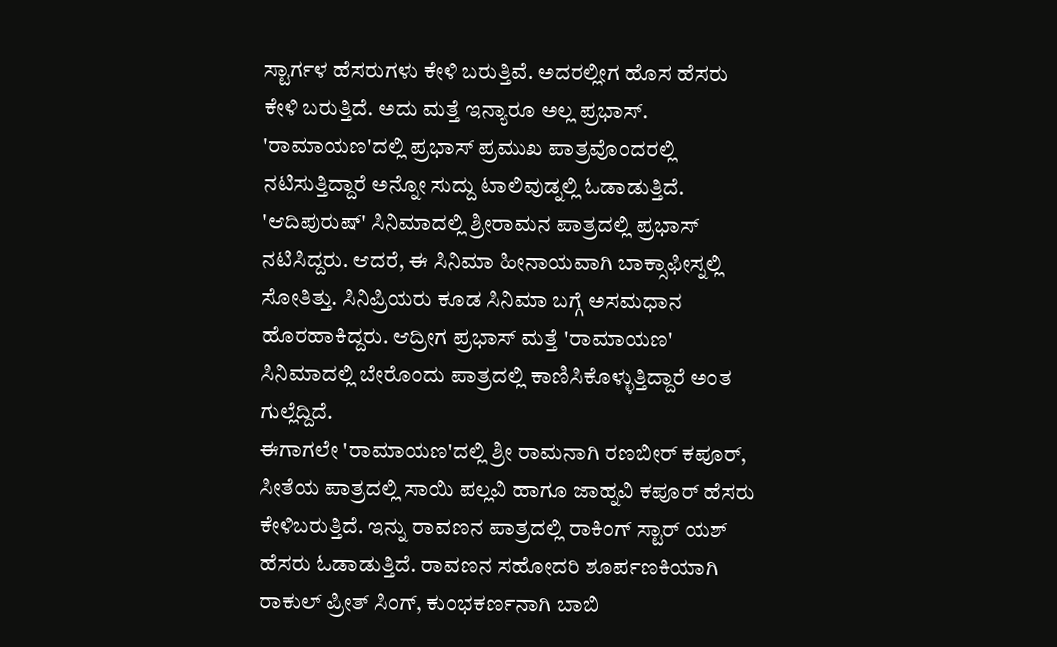ಸ್ಟಾರ್ಗಳ ಹೆಸರುಗಳು ಕೇಳಿ ಬರುತ್ತಿವೆ. ಅದರಲ್ಲೀಗ ಹೊಸ ಹೆಸರು ಕೇಳಿ ಬರುತ್ತಿದೆ. ಅದು ಮತ್ತೆ ಇನ್ಯಾರೂ ಅಲ್ಲ ಪ್ರಭಾಸ್. 'ರಾಮಾಯಣ'ದಲ್ಲಿ ಪ್ರಭಾಸ್ ಪ್ರಮುಖ ಪಾತ್ರವೊಂದರಲ್ಲಿ ನಟಿಸುತ್ತಿದ್ದಾರೆ ಅನ್ನೋ ಸುದ್ದು ಟಾಲಿವುಡ್ನಲ್ಲಿ ಓಡಾಡುತ್ತಿದೆ.
'ಆದಿಪುರುಷ್' ಸಿನಿಮಾದಲ್ಲಿ ಶ್ರೀರಾಮನ ಪಾತ್ರದಲ್ಲಿ ಪ್ರಭಾಸ್ ನಟಿಸಿದ್ದರು. ಆದರೆ, ಈ ಸಿನಿಮಾ ಹೀನಾಯವಾಗಿ ಬಾಕ್ಸಾಫೀಸ್ನಲ್ಲಿ ಸೋತಿತ್ತು. ಸಿನಿಪ್ರಿಯರು ಕೂಡ ಸಿನಿಮಾ ಬಗ್ಗೆ ಅಸಮಧಾನ ಹೊರಹಾಕಿದ್ದರು. ಆದ್ರೀಗ ಪ್ರಭಾಸ್ ಮತ್ತೆ 'ರಾಮಾಯಣ' ಸಿನಿಮಾದಲ್ಲಿ ಬೇರೊಂದು ಪಾತ್ರದಲ್ಲಿ ಕಾಣಿಸಿಕೊಳ್ಳುತ್ತಿದ್ದಾರೆ ಅಂತ ಗುಲ್ಲೆದ್ದಿದೆ.
ಈಗಾಗಲೇ 'ರಾಮಾಯಣ'ದಲ್ಲಿ ಶ್ರೀ ರಾಮನಾಗಿ ರಣಬೀರ್ ಕಪೂರ್, ಸೀತೆಯ ಪಾತ್ರದಲ್ಲಿ ಸಾಯಿ ಪಲ್ಲವಿ ಹಾಗೂ ಜಾಹ್ನವಿ ಕಪೂರ್ ಹೆಸರು ಕೇಳಿಬರುತ್ತಿದೆ. ಇನ್ನು ರಾವಣನ ಪಾತ್ರದಲ್ಲಿ ರಾಕಿಂಗ್ ಸ್ಟಾರ್ ಯಶ್ ಹೆಸರು ಓಡಾಡುತ್ತಿದೆ. ರಾವಣನ ಸಹೋದರಿ ಶೂರ್ಪಣಕಿಯಾಗಿ ರಾಕುಲ್ ಪ್ರೀತ್ ಸಿಂಗ್, ಕುಂಭಕರ್ಣನಾಗಿ ಬಾಬಿ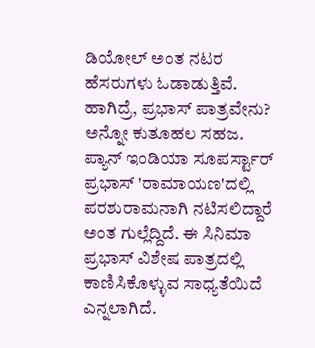ಡಿಯೋಲ್ ಅಂತ ನಟರ ಹೆಸರುಗಳು ಓಡಾಡುತ್ತಿವೆ. ಹಾಗಿದ್ರೆ, ಪ್ರಭಾಸ್ ಪಾತ್ರವೇನು? ಅನ್ನೋ ಕುತೂಹಲ ಸಹಜ.
ಪ್ಯಾನ್ ಇಂಡಿಯಾ ಸೂಪರ್ಸ್ಟಾರ್ ಪ್ರಭಾಸ್ 'ರಾಮಾಯಣ'ದಲ್ಲಿ ಪರಶುರಾಮನಾಗಿ ನಟಿಸಲಿದ್ದಾರೆ ಅಂತ ಗುಲ್ಲೆದ್ದಿದೆ. ಈ ಸಿನಿಮಾ ಪ್ರಭಾಸ್ ವಿಶೇಷ ಪಾತ್ರದಲ್ಲಿ ಕಾಣಿಸಿಕೊಳ್ಳುವ ಸಾಧ್ಯತೆಯಿದೆ ಎನ್ನಲಾಗಿದೆ.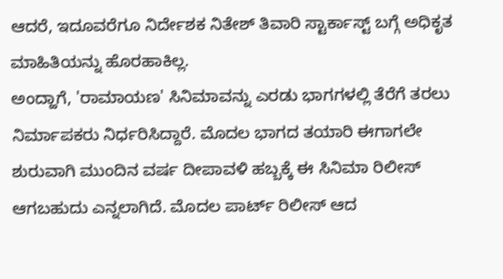ಆದರೆ, ಇದೂವರೆಗೂ ನಿರ್ದೇಶಕ ನಿತೇಶ್ ತಿವಾರಿ ಸ್ಟಾರ್ಕಾಸ್ಟ್ ಬಗ್ಗೆ ಅಧಿಕೃತ ಮಾಹಿತಿಯನ್ನು ಹೊರಹಾಕಿಲ್ಲ.
ಅಂದ್ಹಾಗೆ, 'ರಾಮಾಯಣ' ಸಿನಿಮಾವನ್ನು ಎರಡು ಭಾಗಗಳಲ್ಲಿ ತೆರೆಗೆ ತರಲು ನಿರ್ಮಾಪಕರು ನಿರ್ಧರಿಸಿದ್ದಾರೆ. ಮೊದಲ ಭಾಗದ ತಯಾರಿ ಈಗಾಗಲೇ ಶುರುವಾಗಿ ಮುಂದಿನ ವರ್ಷ ದೀಪಾವಳಿ ಹಬ್ಬಕ್ಕೆ ಈ ಸಿನಿಮಾ ರಿಲೀಸ್ ಆಗಬಹುದು ಎನ್ನಲಾಗಿದೆ. ಮೊದಲ ಪಾರ್ಟ್ ರಿಲೀಸ್ ಆದ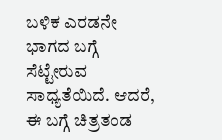ಬಳಿಕ ಎರಡನೇ ಭಾಗದ ಬಗ್ಗೆ ಸೆಟ್ಟೇರುವ ಸಾಧ್ಯತೆಯಿದೆ. ಆದರೆ, ಈ ಬಗ್ಗೆ ಚಿತ್ರತಂಡ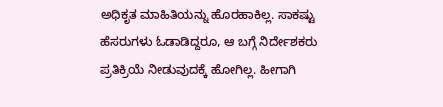ಅಧಿಕೃತ ಮಾಹಿತಿಯನ್ನು ಹೊರಹಾಕಿಲ್ಲ. ಸಾಕಷ್ಟು ಹೆಸರುಗಳು ಓಡಾಡಿದ್ದರೂ, ಆ ಬಗ್ಗೆ ನಿರ್ದೇಶಕರು ಪ್ರತಿಕ್ರಿಯೆ ನೀಡುವುದಕ್ಕೆ ಹೋಗಿಲ್ಲ. ಹೀಗಾಗಿ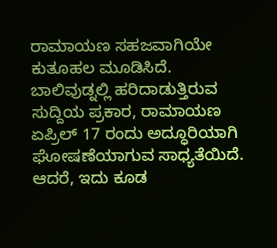ರಾಮಾಯಣ ಸಹಜವಾಗಿಯೇ ಕುತೂಹಲ ಮೂಡಿಸಿದೆ.
ಬಾಲಿವುಡ್ನಲ್ಲಿ ಹರಿದಾಡುತ್ತಿರುವ ಸುದ್ದಿಯ ಪ್ರಕಾರ, ರಾಮಾಯಣ ಏಪ್ರಿಲ್ 17 ರಂದು ಅದ್ಧೂರಿಯಾಗಿ ಘೋಷಣೆಯಾಗುವ ಸಾಧ್ಯತೆಯಿದೆ. ಆದರೆ, ಇದು ಕೂಡ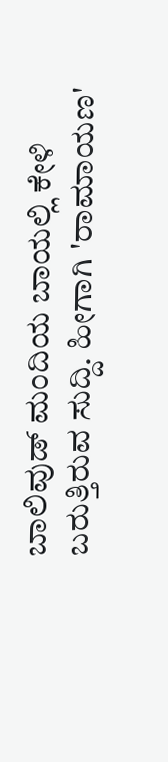ಬಾಲಿವುಡ್ ಮಂದಿಯ ಬಾಯಲ್ಲಿ ಕೇಳಿ ಬರುತ್ತಿರುವ ಸುದ್ದಿ. ಹೀಗಾಗಿ 'ರಾಮಾಯಣ'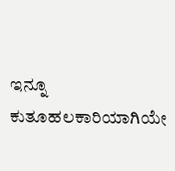ಇನ್ನೂ ಕುತೂಹಲಕಾರಿಯಾಗಿಯೇ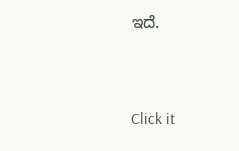ಇದೆ.


Click it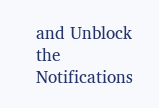and Unblock the Notifications